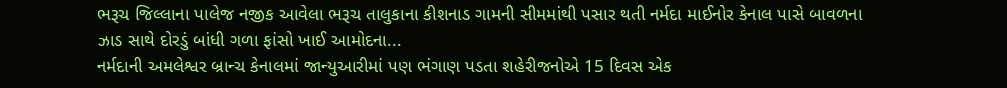ભરૂચ જિલ્લાના પાલેજ નજીક આવેલા ભરૂચ તાલુકાના કીશનાડ ગામની સીમમાંથી પસાર થતી નર્મદા માઈનોર કેનાલ પાસે બાવળના ઝાડ સાથે દોરડું બાંધી ગળા ફાંસો ખાઈ આમોદના...
નર્મદાની અમલેશ્વર બ્રાન્ચ કેનાલમાં જાન્યુઆરીમાં પણ ભંગાણ પડતા શહેરીજનોએ 15 દિવસ એક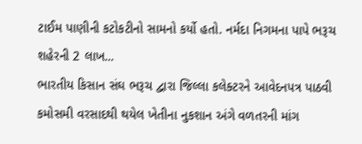ટાઈમ પાણીની કટોકટીનો સામનો કર્યો હતો. નર્મદા નિગમના પાપે ભરૂચ શહેરની 2 લાખ...
ભારતીય કિસાન સંઘ ભરૂચ દ્વારા જિલ્લા કલેક્ટરને આવેદનપત્ર પાઠવી કમોસમી વરસાદથી થયેલ ખેતીના નુકશાન અંગે વળતરની માંગ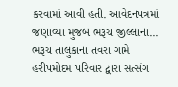કરવામાં આવી હતી. આવેદનપત્રમાં જણાવ્યા મુજબ ભરૂચ જીલ્લાના...
ભરૂચ તાલુકાના તવરા ગામે હરીપમોદમ પરિવાર દ્વારા સત્સંગ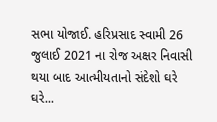સભા યોજાઈ. હરિપ્રસાદ સ્વામી 26 જુલાઈ 2021 ના રોજ અક્ષર નિવાસી થયા બાદ આત્મીયતાનો સંદેશો ઘરે ઘરે...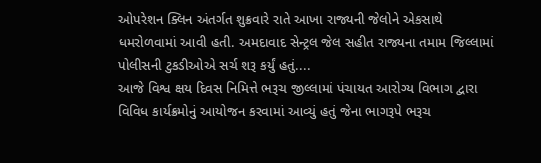ઓપરેશન ક્લિન અંતર્ગત શુક્રવારે રાતે આખા રાજ્યની જેલોને એકસાથે ધમરોળવામાં આવી હતી. અમદાવાદ સેન્ટ્રલ જેલ સહીત રાજ્યના તમામ જિલ્લામાં પોલીસની ટુકડીઓએ સર્ચ શરૂ કર્યું હતું....
આજે વિશ્વ ક્ષય દિવસ નિમિત્તે ભરૂચ જીલ્લામાં પંચાયત આરોગ્ય વિભાગ દ્વારા વિવિધ કાર્યક્રમોનું આયોજન કરવામાં આવ્યું હતું જેના ભાગરૂપે ભરૂચ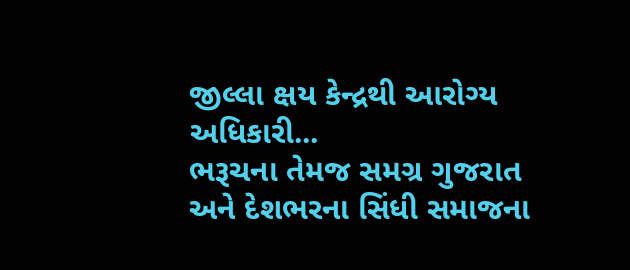જીલ્લા ક્ષય કેન્દ્રથી આરોગ્ય અધિકારી...
ભરૂચના તેમજ સમગ્ર ગુજરાત અને દેશભરના સિંધી સમાજના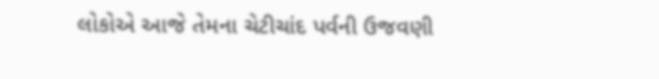લોકોએ આજે તેમના ચેટીચાંદ પર્વની ઉજવણી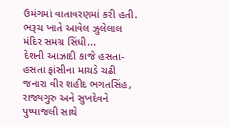ઉમંગમાં વાતાવરણમાં કરી હતી. ભરૂચ ખાતે આવેલ ઝુલેલાલ મંદિર સમગ્ર સિંધી...
દેશની આઝાદી કાજે હસતા-હસતા ફાંસીના માચડે ચઢી જનારા વીર શહીદ ભગતસિંહ, રાજ્યગુરુ અને સુખદેવને પુષ્પાજલી સાથે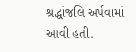શ્રદ્ધાંજલિ અર્પવામાં આવી હતી.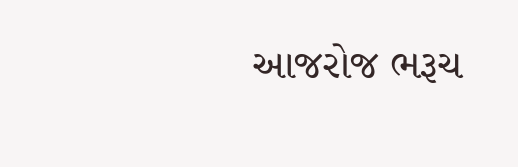આજરોજ ભરૂચ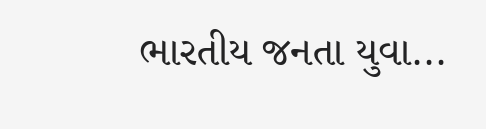ભારતીય જનતા યુવા...